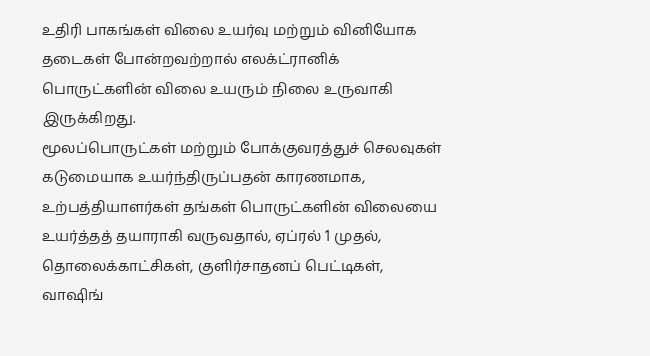உதிரி பாகங்கள் விலை உயர்வு மற்றும் வினியோக தடைகள் போன்றவற்றால் எலக்ட்ரானிக் பொருட்களின் விலை உயரும் நிலை உருவாகி இருக்கிறது.
மூலப்பொருட்கள் மற்றும் போக்குவரத்துச் செலவுகள் கடுமையாக உயர்ந்திருப்பதன் காரணமாக, உற்பத்தியாளர்கள் தங்கள் பொருட்களின் விலையை உயர்த்தத் தயாராகி வருவதால், ஏப்ரல் 1 முதல், தொலைக்காட்சிகள், குளிர்சாதனப் பெட்டிகள், வாஷிங்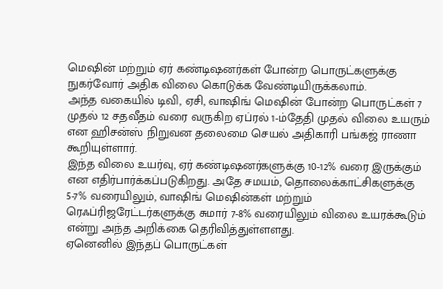மெஷின் மற்றும் ஏர் கண்டிஷனர்கள் போன்ற பொருட்களுக்கு நுகர்வோர் அதிக விலை கொடுக்க வேண்டியிருக்கலாம்.
அந்த வகையில் டிவி, ஏசி, வாஷிங் மெஷின் போன்ற பொருட்கள் 7 முதல் 12 சதவீதம் வரை வருகிற ஏப்ரல் 1-ம்தேதி முதல் விலை உயரும் என ஹிசன்ஸ் நிறுவன தலைமை செயல் அதிகாரி பங்கஜ் ராணா கூறியுள்ளார்.
இந்த விலை உயர்வு, ஏர் கண்டிஷனர்களுக்கு 10-12% வரை இருக்கும் என எதிர்பார்க்கப்படுகிறது. அதே சமயம், தொலைக்காட்சிகளுக்கு 5-7% வரையிலும், வாஷிங் மெஷின்கள் மற்றும் ரெஃப்ரிஜரேட்டர்களுக்கு சுமார் 7-8% வரையிலும் விலை உயரக்கூடும் என்று அந்த அறிக்கை தெரிவித்துள்ளளது.
ஏனெனில் இந்தப் பொருட்கள்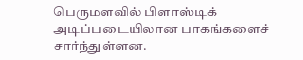பெருமளவில் பிளாஸ்டிக் அடிப்படையிலான பாகங்களைச் சார்ந்துள்ளன.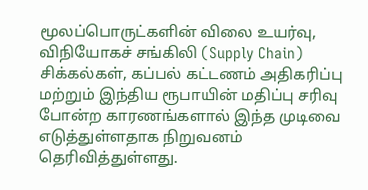மூலப்பொருட்களின் விலை உயர்வு, விநியோகச் சங்கிலி (Supply Chain) சிக்கல்கள், கப்பல் கட்டணம் அதிகரிப்பு மற்றும் இந்திய ரூபாயின் மதிப்பு சரிவு போன்ற காரணங்களால் இந்த முடிவை எடுத்துள்ளதாக நிறுவனம் தெரிவித்துள்ளது.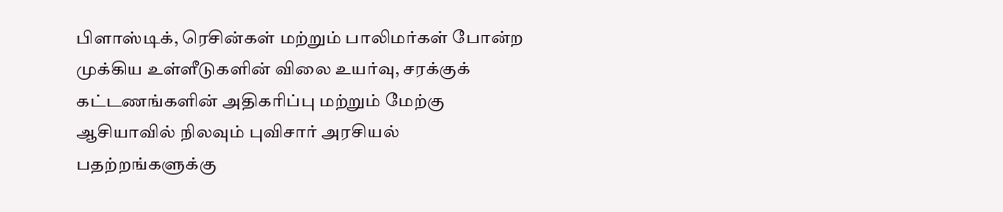பிளாஸ்டிக், ரெசின்கள் மற்றும் பாலிமர்கள் போன்ற முக்கிய உள்ளீடுகளின் விலை உயர்வு, சரக்குக் கட்டணங்களின் அதிகரிப்பு மற்றும் மேற்கு ஆசியாவில் நிலவும் புவிசார் அரசியல் பதற்றங்களுக்கு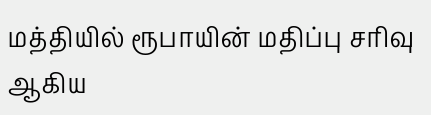மத்தியில் ரூபாயின் மதிப்பு சரிவு ஆகிய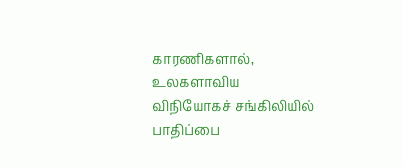காரணிகளால், உலகளாவிய விநியோகச் சங்கிலியில் பாதிப்பை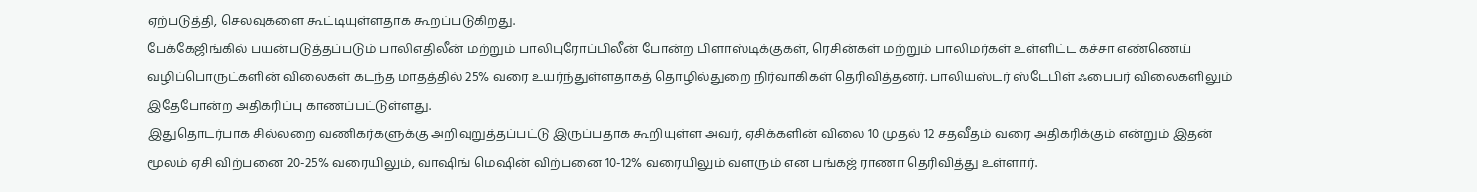ஏற்படுத்தி, செலவுகளை கூட்டியுள்ளதாக கூறப்படுகிறது.
பேக்கேஜிங்கில் பயன்படுத்தப்படும் பாலிஎதிலீன் மற்றும் பாலிபுரோப்பிலீன் போன்ற பிளாஸ்டிக்குகள், ரெசின்கள் மற்றும் பாலிமர்கள் உள்ளிட்ட கச்சா எண்ணெய் வழிப்பொருட்களின் விலைகள் கடந்த மாதத்தில் 25% வரை உயர்ந்துள்ளதாகத் தொழில்துறை நிர்வாகிகள் தெரிவித்தனர். பாலியஸ்டர் ஸ்டேபிள் ஃபைபர் விலைகளிலும் இதேபோன்ற அதிகரிப்பு காணப்பட்டுள்ளது.
இதுதொடர்பாக சில்லறை வணிகர்களுக்கு அறிவுறுத்தப்பட்டு இருப்பதாக கூறியுள்ள அவர், ஏசிக்களின் விலை 10 முதல் 12 சதவீதம் வரை அதிகரிக்கும் என்றும் இதன் மூலம் ஏசி விற்பனை 20-25% வரையிலும், வாஷிங் மெஷின் விற்பனை 10-12% வரையிலும் வளரும் என பங்கஜ் ராணா தெரிவித்து உள்ளார்.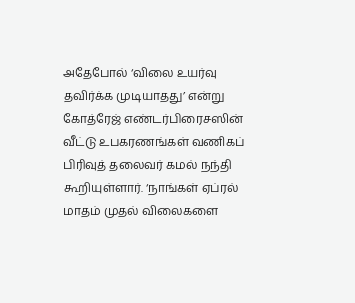அதேபோல் ‘விலை உயர்வு தவிர்க்க முடியாதது’ என்று கோத்ரேஜ் எண்டர்பிரைசஸின் வீட்டு உபகரணங்கள் வணிகப் பிரிவுத் தலைவர் கமல் நந்தி கூறியுள்ளார். ‘நாங்கள் ஏப்ரல் மாதம் முதல் விலைகளை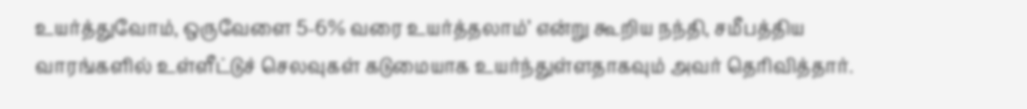உயர்த்துவோம், ஒருவேளை 5-6% வரை உயர்த்தலாம்’ என்று கூறிய நந்தி, சமீபத்திய வாரங்களில் உள்ளீட்டுச் செலவுகள் கடுமையாக உயர்ந்துள்ளதாகவும் அவர் தெரிவித்தார்.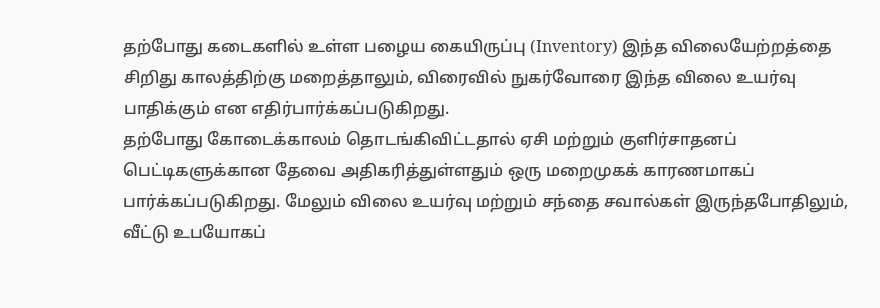தற்போது கடைகளில் உள்ள பழைய கையிருப்பு (Inventory) இந்த விலையேற்றத்தை சிறிது காலத்திற்கு மறைத்தாலும், விரைவில் நுகர்வோரை இந்த விலை உயர்வு பாதிக்கும் என எதிர்பார்க்கப்படுகிறது.
தற்போது கோடைக்காலம் தொடங்கிவிட்டதால் ஏசி மற்றும் குளிர்சாதனப் பெட்டிகளுக்கான தேவை அதிகரித்துள்ளதும் ஒரு மறைமுகக் காரணமாகப் பார்க்கப்படுகிறது. மேலும் விலை உயர்வு மற்றும் சந்தை சவால்கள் இருந்தபோதிலும், வீட்டு உபயோகப்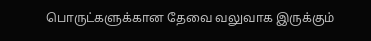பொருட்களுக்கான தேவை வலுவாக இருக்கும்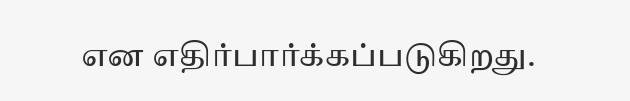என எதிர்பார்க்கப்படுகிறது.